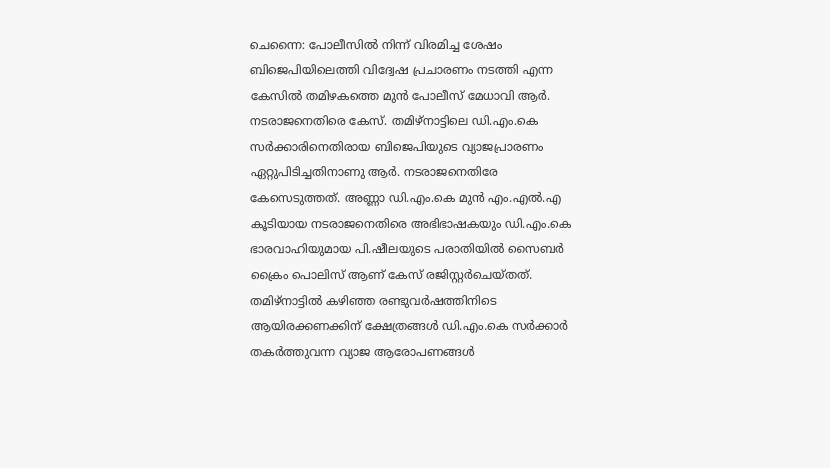ചെന്നൈ: പോലീസിൽ നിന്ന് വിരമിച്ച ശേഷം ബിജെപിയിലെത്തി വിദ്വേഷ പ്രചാരണം നടത്തി എന്ന കേസിൽ തമിഴകത്തെ മുൻ പോലീസ് മേധാവി ആർ. നടരാജനെതിരെ കേസ്. തമിഴ്നാട്ടിലെ ഡി.എം.കെ സർക്കാരിനെതിരായ ബിജെപിയുടെ വ്യാജപ്രാരണം ഏറ്റുപിടിച്ചതിനാണു ആർ. നടരാജനെതിരേ കേസെടുത്തത്. അണ്ണാ ഡി.എം.കെ മുൻ എം.എൽ.എ കൂടിയായ നടരാജനെതിരെ അഭിഭാഷകയും ഡി.എം.കെ ഭാരവാഹിയുമായ പി.ഷീലയുടെ പരാതിയിൽ സൈബർ ക്രൈം പൊലിസ് ആണ് കേസ് രജിസ്റ്റർചെയ്തത്. തമിഴ്നാട്ടിൽ കഴിഞ്ഞ രണ്ടുവർഷത്തിനിടെ ആയിരക്കണക്കിന് ക്ഷേത്രങ്ങൾ ഡി.എം.കെ സർക്കാർ തകർത്തുവന്ന വ്യാജ ആരോപണങ്ങൾ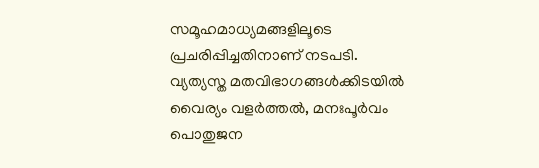സമൂഹമാധ്യമങ്ങളിലൂടെ പ്രചരിപ്പിച്ചതിനാണ് നടപടി.
വ്യത്യസ്ത മതവിഭാഗങ്ങൾക്കിടയിൽ വൈര്യം വളർത്തൽ, മനഃപൂർവം പൊതുജന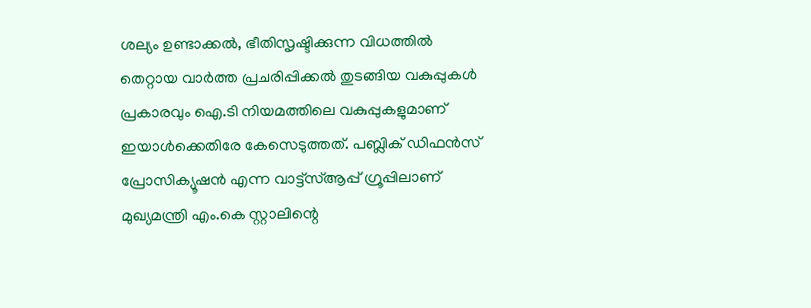ശല്യം ഉണ്ടാക്കൽ, ഭീതിസൃഷ്ടിക്കുന്ന വിധത്തിൽ തെറ്റായ വാർത്ത പ്രചരിപ്പിക്കൽ തുടങ്ങിയ വകുപ്പുകൾ പ്രകാരവും ഐ.ടി നിയമത്തിലെ വകുപ്പുകളുമാണ് ഇയാൾക്കെതിരേ കേസെടുത്തത്. പബ്ലിക് ഡിഫൻസ് പ്രോസിക്യൂഷൻ എന്ന വാട്ട്സ്ആപ്പ് ഗ്രൂപ്പിലാണ് മുഖ്യമന്ത്രി എം.കെ സ്റ്റാലിന്റെ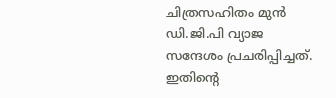ചിത്രസഹിതം മുൻ ഡി.ജി.പി വ്യാജ സന്ദേശം പ്രചരിപ്പിച്ചത്. ഇതിന്റെ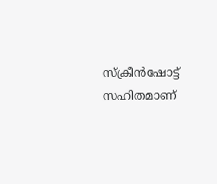സ്ക്രീൻഷോട്ട് സഹിതമാണ്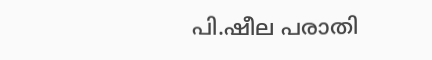പി.ഷീല പരാതി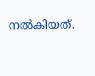നൽകിയത്.